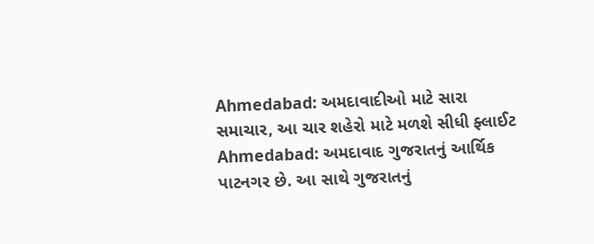Ahmedabad: અમદાવાદીઓ માટે સારા સમાચાર, આ ચાર શહેરો માટે મળશે સીધી ફ્લાઈટ
Ahmedabad: અમદાવાદ ગુજરાતનું આર્થિક પાટનગર છે. આ સાથે ગુજરાતનું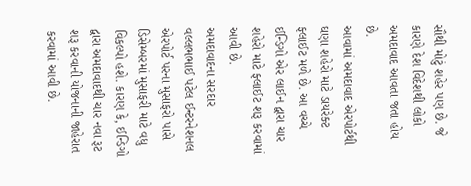સૌથી મોટું શહેર પણ છે. જે કારણે દેશ વિદેશથી લોકો અમદાવાદ આવતા જતા હોય છે.
આવામાં અમદાવાદ એરપોર્ટથી ઘણા શહેરો માટે ડાયરેક્ટ ફ્લાઈટ મળે છે. આ વચ્ચે ઈન્ડિગો એર લાઈન દ્વારા ચાર શહેરો માટે ફ્લાઈટ શરૂ કરવામાં આવી છે.
અમદાવાદના સરદાર વલ્લભભાઈ પટેલ ઈન્ટરનેશનલ એરપોર્ટ પરના મુસાફરો પાસે ડિસેમ્બરમાં મુસાફરી માટે વધુ વિકલ્પો હશે. કારણ કે, ઈન્ડિગો દ્વારા અમદાવાદથી ચાર નવા રૂટ શરૂ કરવાની યોજનાની જાહેરાત કરવામાં આવી છે.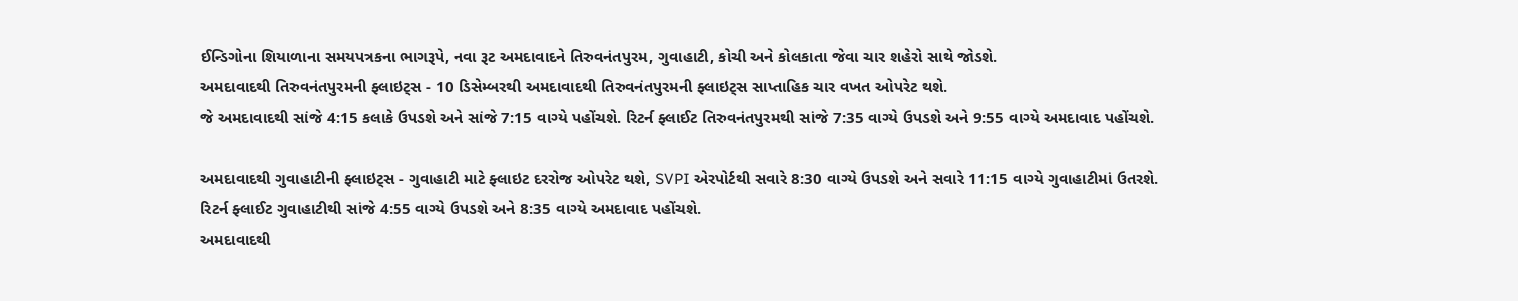ઈન્ડિગોના શિયાળાના સમયપત્રકના ભાગરૂપે, નવા રૂટ અમદાવાદને તિરુવનંતપુરમ, ગુવાહાટી, કોચી અને કોલકાતા જેવા ચાર શહેરો સાથે જોડશે.
અમદાવાદથી તિરુવનંતપુરમની ફ્લાઇટ્સ - 10 ડિસેમ્બરથી અમદાવાદથી તિરુવનંતપુરમની ફ્લાઇટ્સ સાપ્તાહિક ચાર વખત ઓપરેટ થશે.
જે અમદાવાદથી સાંજે 4:15 કલાકે ઉપડશે અને સાંજે 7:15 વાગ્યે પહોંચશે. રિટર્ન ફ્લાઈટ તિરુવનંતપુરમથી સાંજે 7:35 વાગ્યે ઉપડશે અને 9:55 વાગ્યે અમદાવાદ પહોંચશે.

અમદાવાદથી ગુવાહાટીની ફ્લાઇટ્સ - ગુવાહાટી માટે ફ્લાઇટ દરરોજ ઓપરેટ થશે, SVPI એરપોર્ટથી સવારે 8:30 વાગ્યે ઉપડશે અને સવારે 11:15 વાગ્યે ગુવાહાટીમાં ઉતરશે.
રિટર્ન ફ્લાઈટ ગુવાહાટીથી સાંજે 4:55 વાગ્યે ઉપડશે અને 8:35 વાગ્યે અમદાવાદ પહોંચશે.
અમદાવાદથી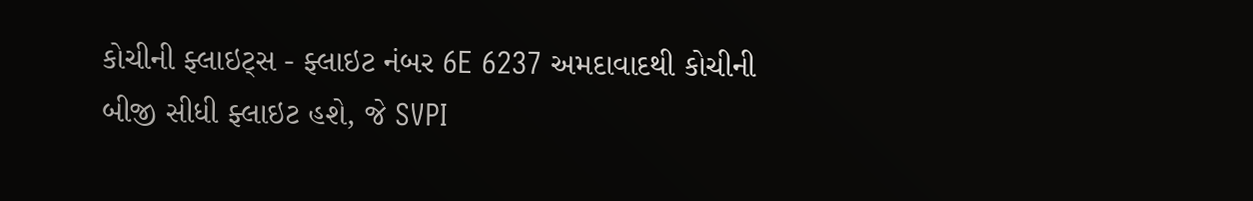કોચીની ફ્લાઇટ્સ - ફ્લાઇટ નંબર 6E 6237 અમદાવાદથી કોચીની બીજી સીધી ફ્લાઇટ હશે, જે SVPI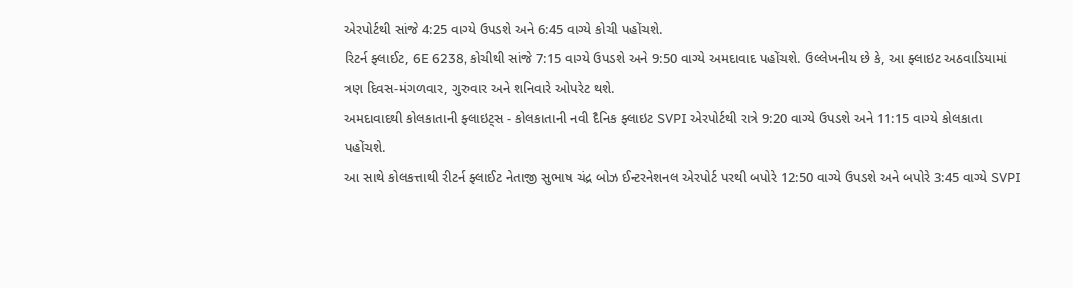એરપોર્ટથી સાંજે 4:25 વાગ્યે ઉપડશે અને 6:45 વાગ્યે કોચી પહોંચશે.
રિટર્ન ફ્લાઈટ, 6E 6238, કોચીથી સાંજે 7:15 વાગ્યે ઉપડશે અને 9:50 વાગ્યે અમદાવાદ પહોંચશે. ઉલ્લેખનીય છે કે, આ ફ્લાઇટ અઠવાડિયામાં ત્રણ દિવસ-મંગળવાર, ગુરુવાર અને શનિવારે ઓપરેટ થશે.
અમદાવાદથી કોલકાતાની ફ્લાઇટ્સ - કોલકાતાની નવી દૈનિક ફ્લાઇટ SVPI એરપોર્ટથી રાત્રે 9:20 વાગ્યે ઉપડશે અને 11:15 વાગ્યે કોલકાતા પહોંચશે.
આ સાથે કોલકત્તાથી રીટર્ન ફ્લાઈટ નેતાજી સુભાષ ચંદ્ર બોઝ ઈન્ટરનેશનલ એરપોર્ટ પરથી બપોરે 12:50 વાગ્યે ઉપડશે અને બપોરે 3:45 વાગ્યે SVPI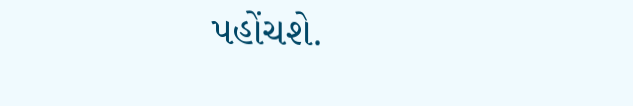પહોંચશે.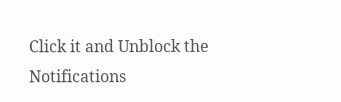Click it and Unblock the Notifications